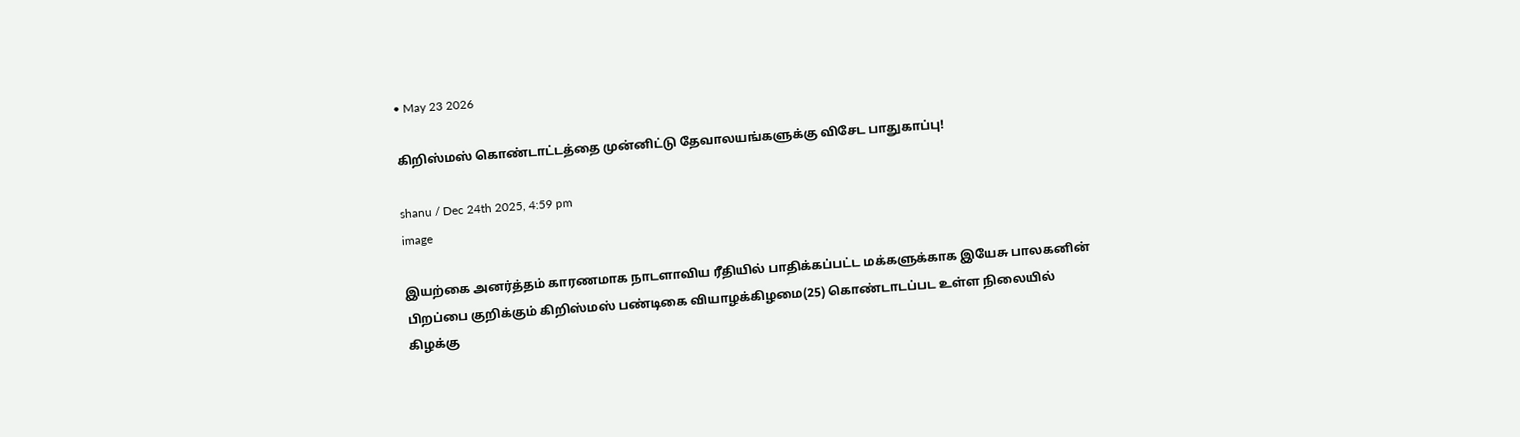• May 23 2026

கிறிஸ்மஸ் கொண்டாட்டத்தை முன்னிட்டு தேவாலயங்களுக்கு விசேட பாதுகாப்பு!

shanu / Dec 24th 2025, 4:59 pm
image

இயற்கை அனர்த்தம் காரணமாக நாடளாவிய ரீதியில் பாதிக்கப்பட்ட மக்களுக்காக இயேசு பாலகனின் பிறப்பை குறிக்கும் கிறிஸ்மஸ் பண்டிகை வியாழக்கிழமை(25) கொண்டாடப்பட உள்ள நிலையில் கிழக்கு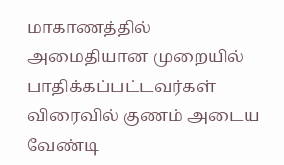மாகாணத்தில் அமைதியான முறையில் பாதிக்கப்பட்டவர்கள் விரைவில் குணம் அடைய வேண்டி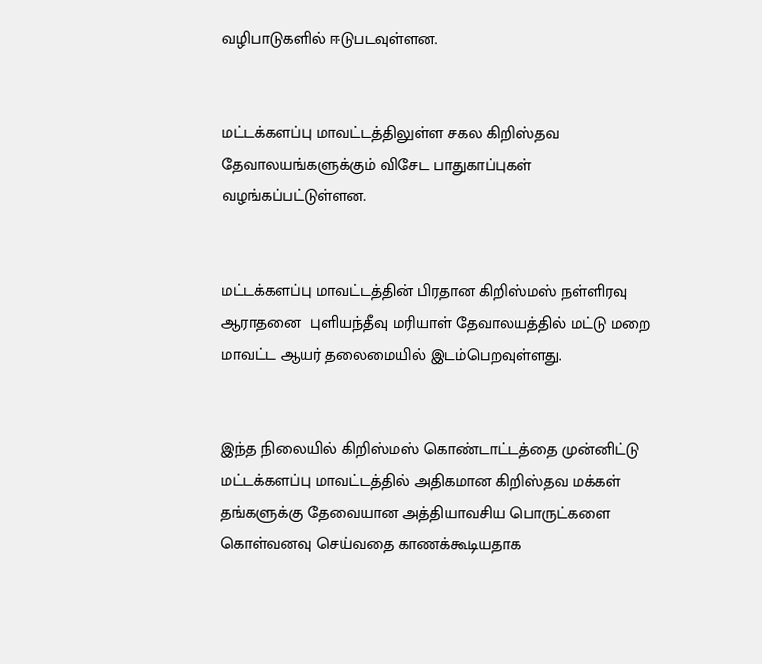வழிபாடுகளில் ஈடுபடவுள்ளன.


மட்டக்களப்பு மாவட்டத்திலுள்ள சகல கிறிஸ்தவ தேவாலயங்களுக்கும் விசேட பாதுகாப்புகள் வழங்கப்பட்டுள்ளன.


மட்டக்களப்பு மாவட்டத்தின் பிரதான கிறிஸ்மஸ் நள்ளிரவு ஆராதனை  புளியந்தீவு மரியாள் தேவாலயத்தில் மட்டு மறை மாவட்ட ஆயர் தலைமையில் இடம்பெறவுள்ளது.


இந்த நிலையில் கிறிஸ்மஸ் கொண்டாட்டத்தை முன்னிட்டு மட்டக்களப்பு மாவட்டத்தில் அதிகமான கிறிஸ்தவ மக்கள் தங்களுக்கு தேவையான அத்தியாவசிய பொருட்களை கொள்வனவு செய்வதை காணக்கூடியதாக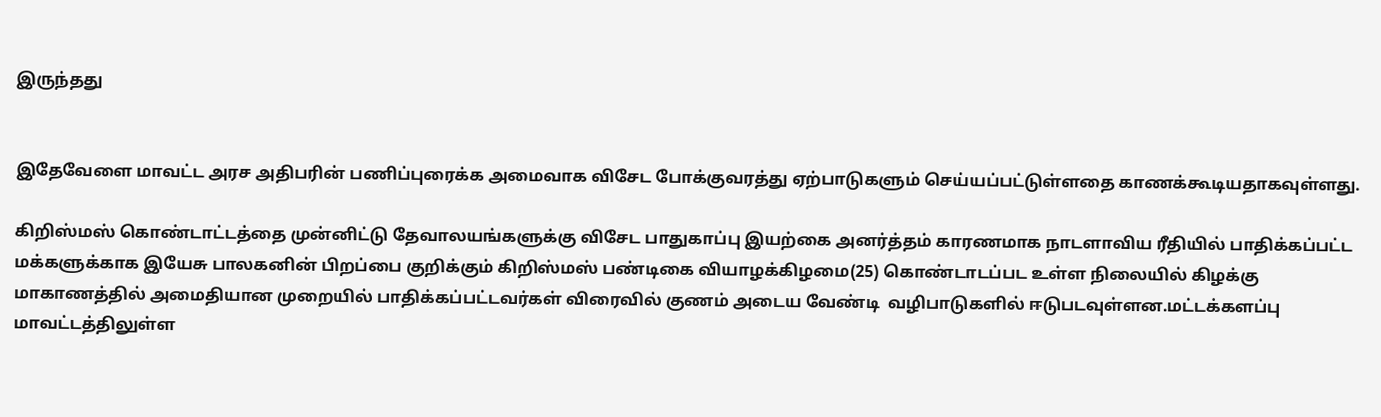இருந்தது


இதேவேளை மாவட்ட அரச அதிபரின் பணிப்புரைக்க அமைவாக விசேட போக்குவரத்து ஏற்பாடுகளும் செய்யப்பட்டுள்ளதை காணக்கூடியதாகவுள்ளது.

கிறிஸ்மஸ் கொண்டாட்டத்தை முன்னிட்டு தேவாலயங்களுக்கு விசேட பாதுகாப்பு இயற்கை அனர்த்தம் காரணமாக நாடளாவிய ரீதியில் பாதிக்கப்பட்ட மக்களுக்காக இயேசு பாலகனின் பிறப்பை குறிக்கும் கிறிஸ்மஸ் பண்டிகை வியாழக்கிழமை(25) கொண்டாடப்பட உள்ள நிலையில் கிழக்கு மாகாணத்தில் அமைதியான முறையில் பாதிக்கப்பட்டவர்கள் விரைவில் குணம் அடைய வேண்டி  வழிபாடுகளில் ஈடுபடவுள்ளன.மட்டக்களப்பு மாவட்டத்திலுள்ள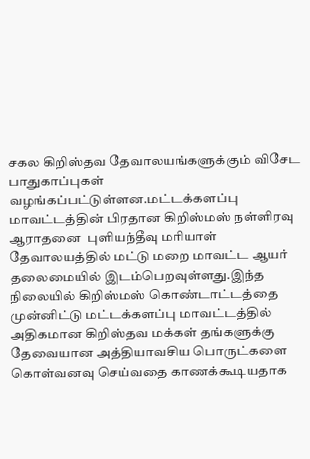சகல கிறிஸ்தவ தேவாலயங்களுக்கும் விசேட பாதுகாப்புகள் வழங்கப்பட்டுள்ளன.மட்டக்களப்பு மாவட்டத்தின் பிரதான கிறிஸ்மஸ் நள்ளிரவு ஆராதனை  புளியந்தீவு மரியாள் தேவாலயத்தில் மட்டு மறை மாவட்ட ஆயர் தலைமையில் இடம்பெறவுள்ளது.இந்த நிலையில் கிறிஸ்மஸ் கொண்டாட்டத்தை முன்னிட்டு மட்டக்களப்பு மாவட்டத்தில் அதிகமான கிறிஸ்தவ மக்கள் தங்களுக்கு தேவையான அத்தியாவசிய பொருட்களை கொள்வனவு செய்வதை காணக்கூடியதாக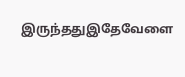இருந்ததுஇதேவேளை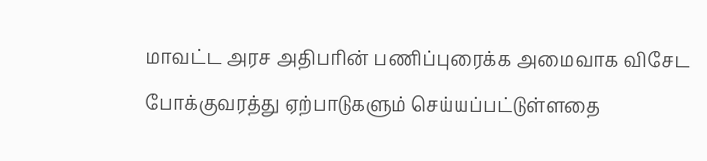மாவட்ட அரச அதிபரின் பணிப்புரைக்க அமைவாக விசேட போக்குவரத்து ஏற்பாடுகளும் செய்யப்பட்டுள்ளதை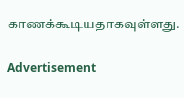காணக்கூடியதாகவுள்ளது.

Advertisement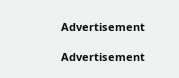Advertisement

Advertisement